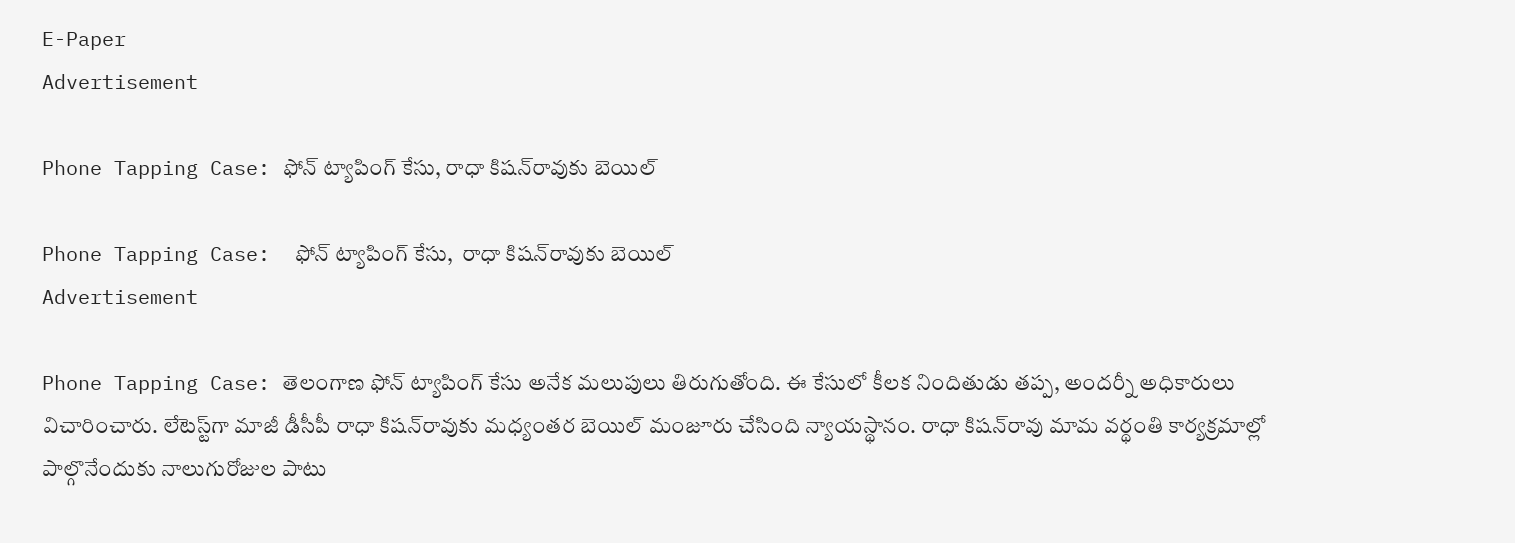E-Paper
Advertisement

Phone Tapping Case: ఫోన్ ట్యాపింగ్ కేసు, రాధా కిషన్‌రావుకు బెయిల్

Phone Tapping Case:  ఫోన్ ట్యాపింగ్ కేసు,  రాధా కిషన్‌రావుకు బెయిల్
Advertisement

Phone Tapping Case: తెలంగాణ ఫోన్ ట్యాపింగ్ కేసు అనేక మలుపులు తిరుగుతోంది. ఈ కేసులో కీలక నిందితుడు తప్ప, అందర్నీ అధికారులు విచారించారు. లేటెస్ట్‌గా మాజీ డీసీపీ రాధా కిషన్‌రావుకు మధ్యంతర బెయిల్ మంజూరు చేసింది న్యాయస్థానం. రాధా కిషన్‌రావు మామ వర్థంతి కార్యక్రమాల్లో పాల్గొనేందుకు నాలుగురోజుల పాటు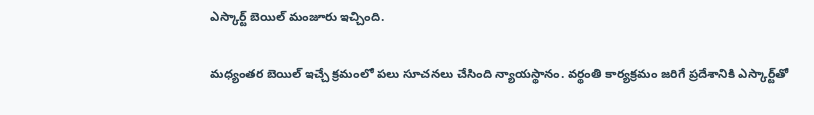ఎస్కార్ట్ బెయిల్ మంజూరు ఇచ్చింది.

మధ్యంతర బెయిల్ ఇచ్చే క్రమంలో పలు సూచనలు చేసింది న్యాయస్థానం. వర్థంతి కార్యక్రమం జరిగే ప్రదేశానికి ఎస్కార్ట్‌తో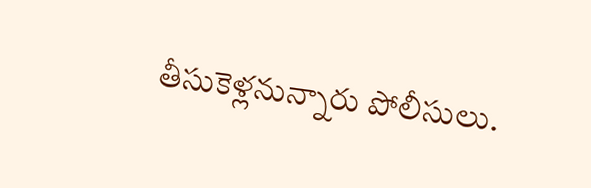తీసుకెళ్లనున్నారు పోలీసులు.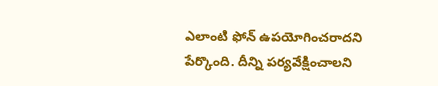ఎలాంటి ఫోన్ ఉపయోగించరాదని పేర్కొంది. దీన్ని పర్యవేక్షించాలని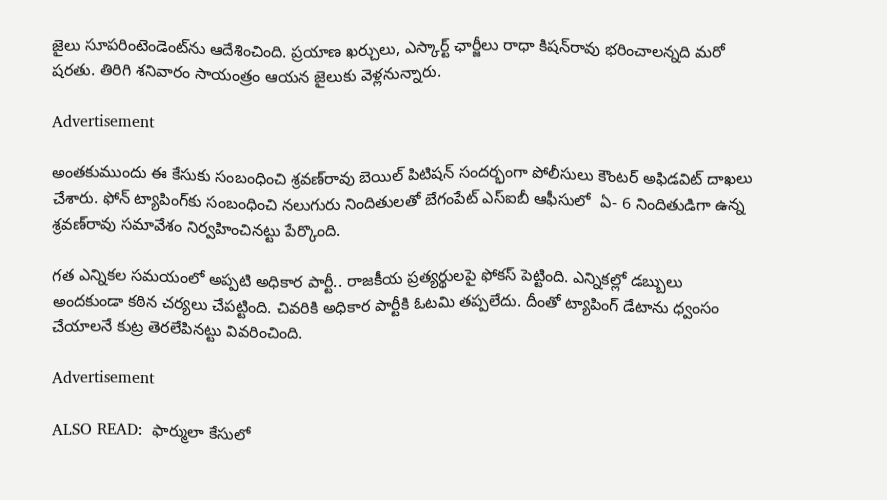జైలు సూపరింటెండెంట్‌ను ఆదేశించింది. ప్రయాణ ఖర్చులు, ఎస్కార్ట్ ఛార్జీలు రాధా కిషన్‌రావు భరించాలన్నది మరో షరతు. తిరిగి శనివారం సాయంత్రం ఆయన జైలుకు వెళ్లనున్నారు.

Advertisement

అంతకుముందు ఈ కేసుకు సంబంధించి శ్రవణ్‌రావు బెయిల్ పిటిషన్ సందర్భంగా పోలీసులు కౌంటర్ అఫిడవిట్ దాఖలు చేశారు. ఫోన్ ట్యాపింగ్‌కు సంబంధించి నలుగురు నిందితులతో బేగంపేట్ ఎస్ఐబీ ఆఫీసులో  ఏ- 6 నిందితుడిగా ఉన్న శ్రవణ్‌రావు సమావేశం నిర్వహించినట్టు పేర్కొంది.

గత ఎన్నికల సమయంలో అప్పటి అధికార పార్టీ.. రాజకీయ ప్రత్యర్థులపై ఫోకస్ పెట్టింది. ఎన్నికల్లో డబ్బులు అందకుండా కఠిన చర్యలు చేపట్టింది. చివరికి అధికార పార్టీకి ఓటమి తప్పలేదు. దీంతో ట్యాపింగ్ డేటాను ధ్వంసం చేయాలనే కుట్ర తెరలేపినట్టు వివరించింది.

Advertisement

ALSO READ:  ఫార్ములా కేసులో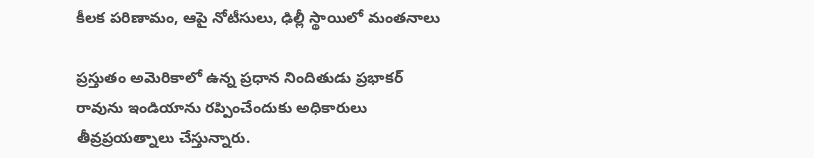కీలక పరిణామం, ఆపై నోటీసులు, ఢిల్లీ స్థాయిలో మంతనాలు

ప్రస్తుతం అమెరికాలో ఉన్న ప్రధాన నిందితుడు ప్రభాకర్ రావును ఇండియాను రప్పించేందుకు అధికారులు తీవ్రప్రయత్నాలు చేస్తున్నారు.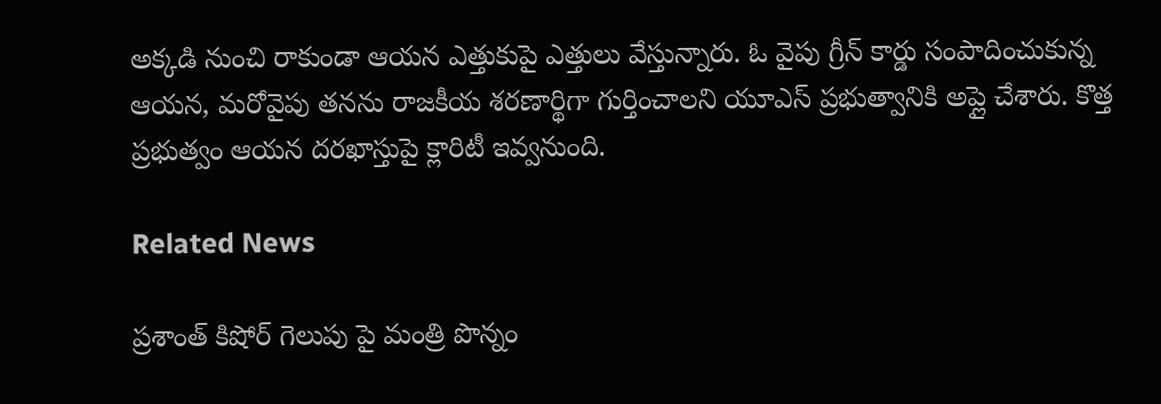అక్కడి నుంచి రాకుండా ఆయన ఎత్తుకుపై ఎత్తులు వేస్తున్నారు. ఓ వైపు గ్రీన్ కార్డు సంపాదించుకున్న ఆయన, మరోవైపు తనను రాజకీయ శరణార్థిగా గుర్తించాలని యూఎస్ ప్రభుత్వానికి అప్లై చేశారు. కొత్త ప్రభుత్వం ఆయన దరఖాస్తుపై క్లారిటీ ఇవ్వనుంది.

Related News

ప్రశాంత్ కిషోర్ గెలుపు పై మంత్రి పొన్నం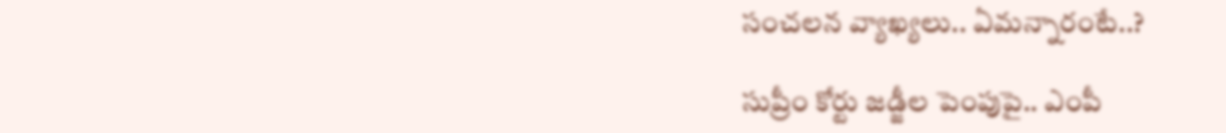సంచలన వ్యాఖ్యలు.. ఏమన్నారంటే..?

సుప్రీం కోర్టు జడ్జీల పెంపుపై.. ఎంపీ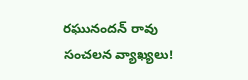రఘునందన్ రావు సంచలన వ్యాఖ్యలు!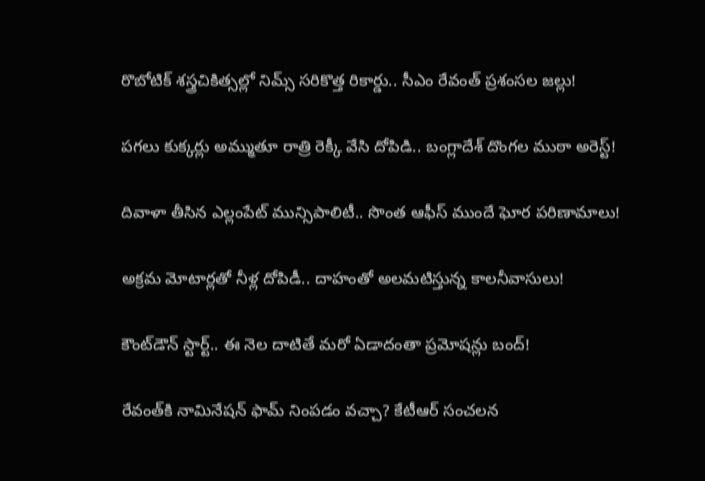రొబోటిక్ శస్త్రచికిత్సల్లో నిమ్స్ సరికొత్త రికార్డు.. సీఎం రేవంత్ ప్రశంసల జల్లు!

పగలు కుక్కర్లు అమ్ముతూ రాత్రి రెక్కీ వేసి దోపిడి.. బంగ్లాదేశ్ దొంగల ముఠా అరెస్ట్!

దివాళా తీసిన ఎల్లంపేట్ మున్సిపాలిటీ.. సొంత ఆఫీస్ ముందే ఘోర పరిణామాలు!

అక్రమ మోటార్లతో నీళ్ల దోపిడీ.. దాహంతో అలమటిస్తున్న కాలనీవాసులు!

కౌంట్‌డౌన్ స్టార్ట్.. ఈ నెల దాటితే మరో ఏడాదంతా ప్రమోషన్లు బంద్!

రేవంత్‌కి నామినేషన్ ఫామ్ నింపడం వచ్చా? కేటీఆర్ సంచలన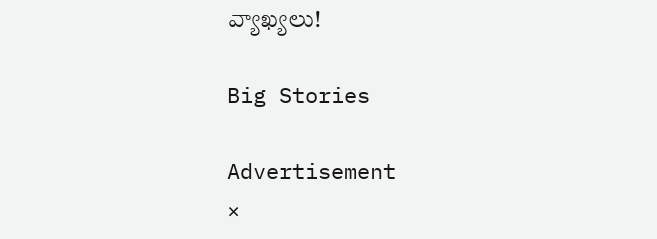వ్యాఖ్యలు!

Big Stories

Advertisement
×